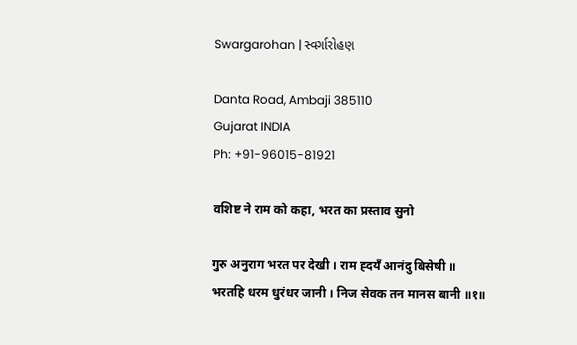Swargarohan | સ્વર્ગારોહણ

Danta Road, Ambaji 385110
Gujarat INDIA
Ph: +91-96015-81921

वशिष्ट ने राम को कहा, भरत का प्रस्ताव सुनो

गुरु अनुराग भरत पर देखी । राम ह्दयँ आनंदु बिसेषी ॥
भरतहि धरम धुरंधर जानी । निज सेवक तन मानस बानी ॥१॥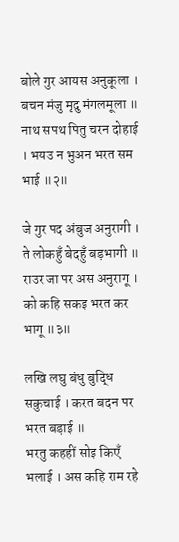बोले गुर आयस अनुकूला । बचन मंजु मृदु मंगलमूला ॥
नाथ सपथ पितु चरन दोहाई । भयउ न भुअन भरत सम भाई ॥२॥

जे गुर पद अंबुज अनुरागी । ते लोकहुँ बेदहुँ बड़भागी ॥
राउर जा पर अस अनुरागू । को कहि सकइ भरत कर भागू ॥३॥

लखि लघु बंधु बुद्धि सकुचाई । करत बदन पर भरत बड़ाई ॥
भरतु कहहीं सोइ किएँ भलाई । अस कहि राम रहे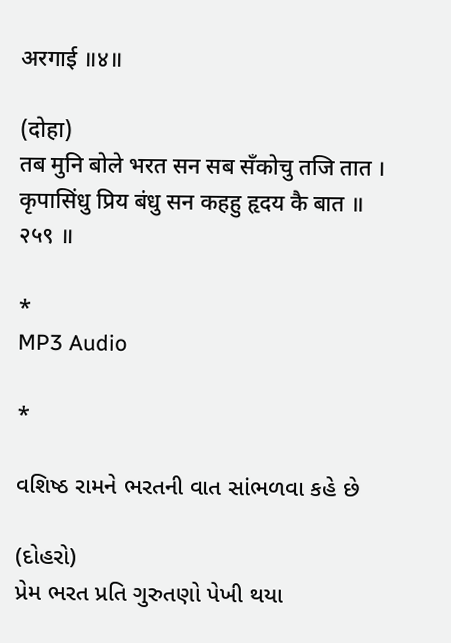अरगाई ॥४॥

(दोहा)
तब मुनि बोले भरत सन सब सँकोचु तजि तात ।
कृपासिंधु प्रिय बंधु सन कहहु हृदय कै बात ॥ २५९ ॥

*
MP3 Audio

*

વશિષ્ઠ રામને ભરતની વાત સાંભળવા કહે છે

(દોહરો)
પ્રેમ ભરત પ્રતિ ગુરુતણો પેખી થયા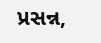પ્રસન્ન,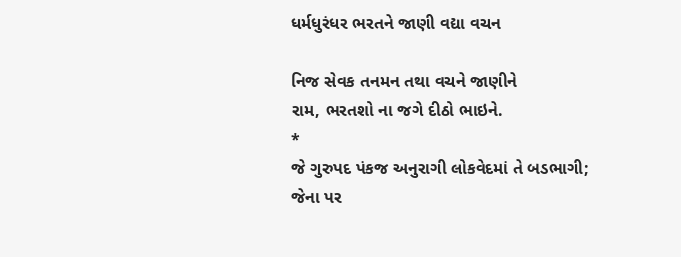ધર્મધુરંધર ભરતને જાણી વદ્યા વચન

નિજ સેવક તનમન તથા વચને જાણીને
રામ, ભરતશો ના જગે દીઠો ભાઇને.
*
જે ગુરુપદ પંકજ અનુરાગી લોકવેદમાં તે બડભાગી;
જેના પર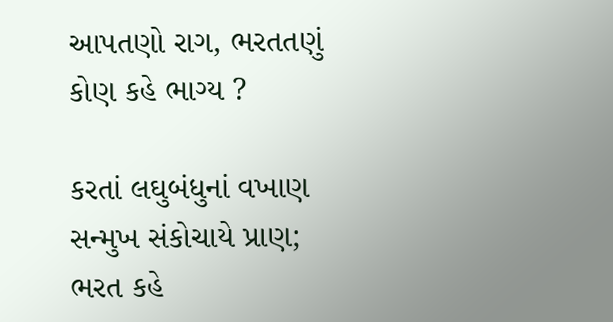આપતણો રાગ, ભરતતણું કોણ કહે ભાગ્ય ?

કરતાં લઘુબંધુનાં વખાણ સન્મુખ સંકોચાયે પ્રાણ;
ભરત કહે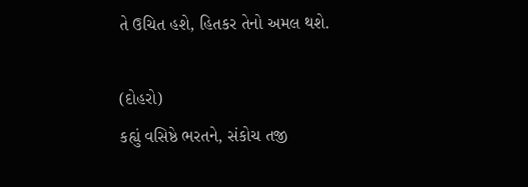તે ઉચિત હશે, હિતકર તેનો અમલ થશે.

(દોહરો)
કહ્યું વસિષ્ઠે ભરતને, સંકોચ તજી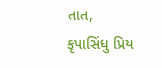તાત,
કૃપાસિંધુ પ્રિય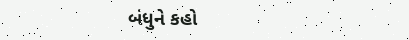બંધુને કહો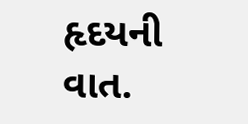હૃદયની વાત.